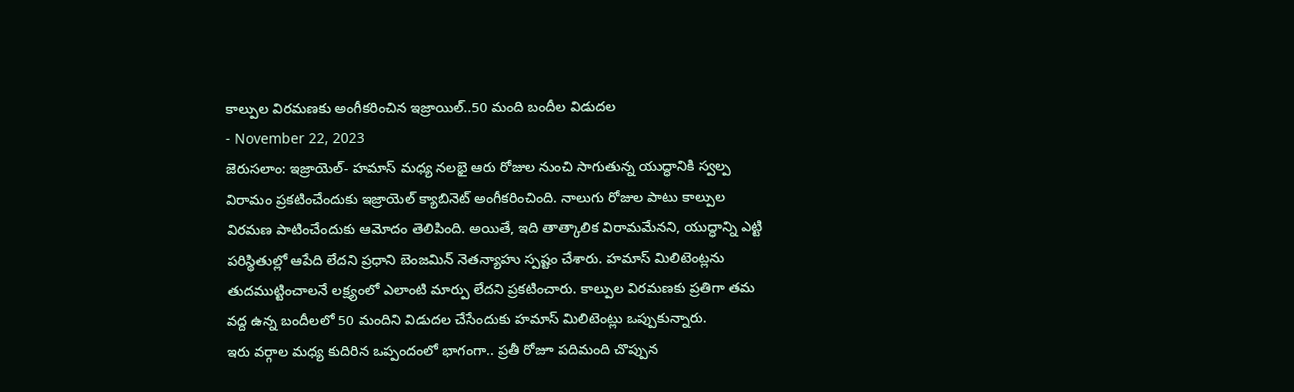కాల్పుల విరమణకు అంగీకరించిన ఇజ్రాయిల్..50 మంది బందీల విడుదల
- November 22, 2023
జెరుసలాం: ఇజ్రాయెల్- హమాస్ మధ్య నలభై ఆరు రోజుల నుంచి సాగుతున్న యుద్ధానికి స్వల్ప విరామం ప్రకటించేందుకు ఇజ్రాయెల్ క్యాబినెట్ అంగీకరించింది. నాలుగు రోజుల పాటు కాల్పుల విరమణ పాటించేందుకు ఆమోదం తెలిపింది. అయితే, ఇది తాత్కాలిక విరామమేనని, యుద్ధాన్ని ఎట్టి పరిస్థితుల్లో ఆపేది లేదని ప్రధాని బెంజమిన్ నెతన్యాహు స్పష్టం చేశారు. హమాస్ మిలిటెంట్లను తుదముట్టించాలనే లక్ష్యంలో ఎలాంటి మార్పు లేదని ప్రకటించారు. కాల్పుల విరమణకు ప్రతిగా తమ వద్ద ఉన్న బందీలలో 50 మందిని విడుదల చేసేందుకు హమాస్ మిలిటెంట్లు ఒప్పుకున్నారు.
ఇరు వర్గాల మధ్య కుదిరిన ఒప్పందంలో భాగంగా.. ప్రతీ రోజూ పదిమంది చొప్పున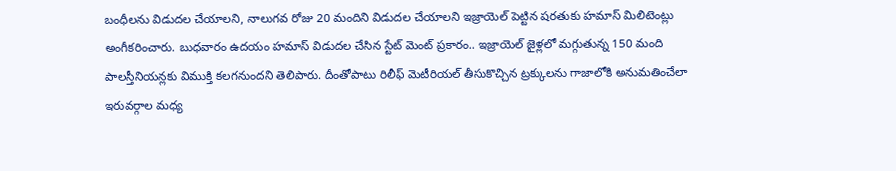బంధీలను విడుదల చేయాలని, నాలుగవ రోజు 20 మందిని విడుదల చేయాలని ఇజ్రాయెల్ పెట్టిన షరతుకు హమాస్ మిలిటెంట్లు అంగీకరించారు. బుధవారం ఉదయం హమాస్ విడుదల చేసిన స్టేట్ మెంట్ ప్రకారం.. ఇజ్రాయెల్ జైళ్లలో మగ్గుతున్న 150 మంది పాలస్తీనియన్లకు విముక్తి కలగనుందని తెలిపారు. దీంతోపాటు రిలీఫ్ మెటీరియల్ తీసుకొచ్చిన ట్రక్కులను గాజాలోకి అనుమతించేలా ఇరువర్గాల మధ్య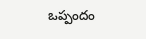ఒప్పందం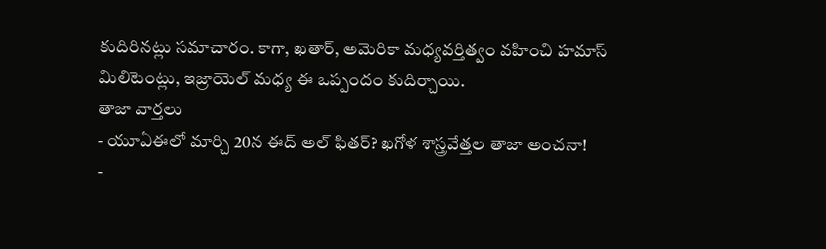కుదిరినట్లు సమాచారం. కాగా, ఖతార్, అమెరికా మధ్యవర్తిత్వం వహించి హమాస్ మిలిటెంట్లు, ఇజ్రాయెల్ మధ్య ఈ ఒప్పందం కుదిర్చాయి.
తాజా వార్తలు
- యూఏఈలో మార్చి 20న ఈద్ అల్ ఫితర్? ఖగోళ శాస్త్రవేత్తల తాజా అంచనా!
-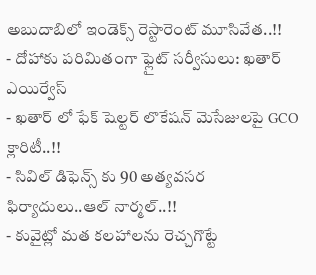అబుదాబిలో ఇండెక్స్ రెస్టారెంట్ మూసివేత..!!
- దోహాకు పరిమితంగా ఫ్లైట్ సర్వీసులు: ఖతార్ ఎయిర్వేస్
- ఖతార్ లో ఫేక్ షెల్టర్ లొకేషన్ మెసేజులపై GCO క్లారిటీ..!!
- సివిల్ డిఫెన్స్ కు 90 అత్యవసర ఫిర్యాదులు..ఆల్ నార్మల్..!!
- కువైట్లో మత కలహాలను రెచ్చగొట్టే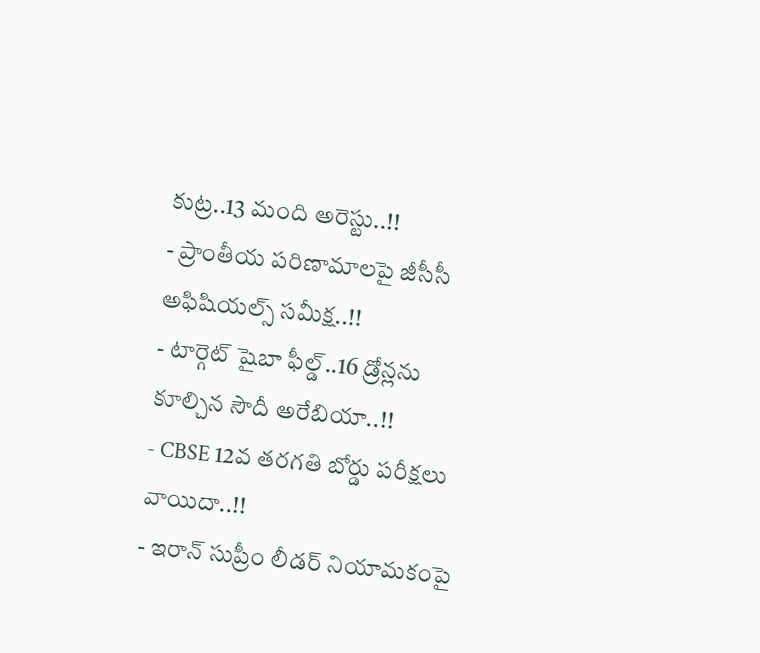కుట్ర..13 మంది అరెస్టు..!!
- ప్రాంతీయ పరిణామాలపై జీసీసీ అఫిషియల్స్ సమీక్ష..!!
- టార్గెట్ షైబా ఫీల్డ్..16 డ్రోన్లను కూల్చిన సౌదీ అరేబియా..!!
- CBSE 12వ తరగతి బోర్డు పరీక్షలు వాయిదా..!!
- ఇరాన్ సుప్రీం లీడర్ నియామకంపై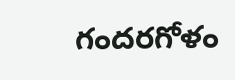గందరగోళం